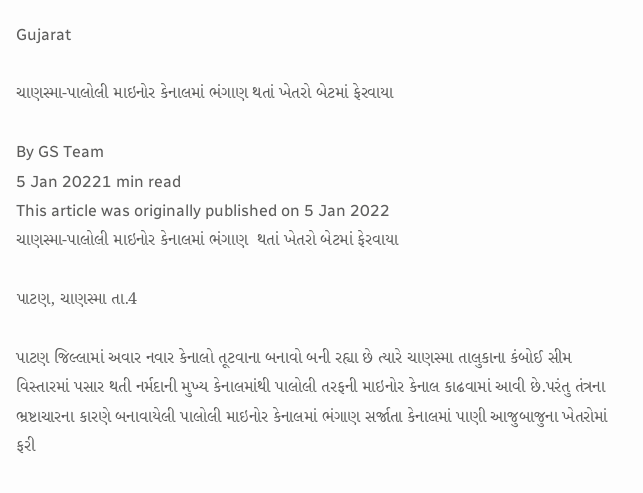Gujarat

ચાણસ્મા-પાલોલી માઇનોર કેનાલમાં ભંગાણ થતાં ખેતરો બેટમાં ફેરવાયા

By GS Team
5 Jan 20221 min read
This article was originally published on 5 Jan 2022
ચાણસ્મા-પાલોલી માઇનોર કેનાલમાં ભંગાણ  થતાં ખેતરો બેટમાં ફેરવાયા

પાટણ, ચાણસ્મા તા.4

પાટણ જિલ્લામાં અવાર નવાર કેનાલો તૂટવાના બનાવો બની રહ્યા છે ત્યારે ચાણસ્મા તાલુકાના કંબોઈ સીમ વિસ્તારમાં પસાર થતી નર્મદાની મુખ્ય કેનાલમાંથી પાલોલી તરફની માઇનોર કેનાલ કાઢવામાં આવી છે.પરંતુ તંત્રના ભ્રષ્ટાચારના કારણે બનાવાયેલી પાલોલી માઇનોર કેનાલમાં ભંગાણ સર્જાતા કેનાલમાં પાણી આજુબાજુના ખેતરોમાં ફરી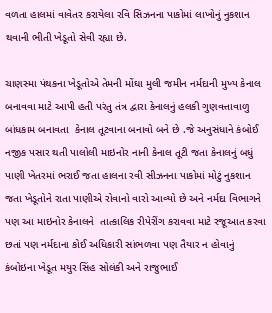વળતા હાલમાં વાવેતર કરાયેલા રવિ સિઝનના પાકોમાં લાખોનું નુકશાન થવાની ભીતી ખેડૂતો સેવી રહ્યા છે.

ચાણસ્મા પંથકના ખેડૂતોએ તેમની મોંઘા મુલી જમીન નર્મદાની મુખ્ય કેનાલ બનાવવા માટે આપી હતી પરંતુ તંત્ર દ્વારા કેનાલનું હલકી ગુણવત્તાવાળુ બાંધકામ બનાવતા  કેનાલ તૂટવાના બનાવો બને છે .જે અનુસંધાને કંબોઈ નજીક પસાર થતી પાલોલી માઇનોર નાની કેનાલ તૂટી જતા કેનાલનું બધું પાણી ખેતરમાં ભરાઈ જતા હાલના રવી સીઝનના પાકોમાં મોટું નુકશાન જતા ખેડૂતોને રાતા પાણીએ રોવાનો વારો આવ્યો છે અને નર્મદા વિભાગને પણ આ માઇનોર કેનાલને  તાત્કાલિક રીપેરીંગ કરાવવા માટે રજૂઆત કરવા છતાં પણ નર્મદાના કોઈ અધિકારી સાંભળવા પણ તૈયાર ન હોવાનું કંબોઇના ખેડૂત મયુર સિંહ સોલંકી અને રાજુભાઈ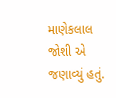માણેકલાલ જોશી એ જણાવ્યું હતું.